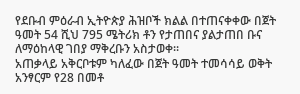የደቡብ ምዕራብ ኢትዮጵያ ሕዝቦች ክልል በተጠናቀቀው በጀት ዓመት 54 ሺህ 795 ሜትሪክ ቶን የታጠበና ያልታጠበ ቡና ለማዕከላዊ ገበያ ማቅረቡን አስታወቀ፡፡
አጠቃላይ አቅርቦቱም ካለፈው በጀት ዓመት ተመሳሳይ ወቅት አንፃርም የ28 በመቶ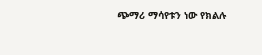ጭማሪ ማሳየቱን ነው የክልሉ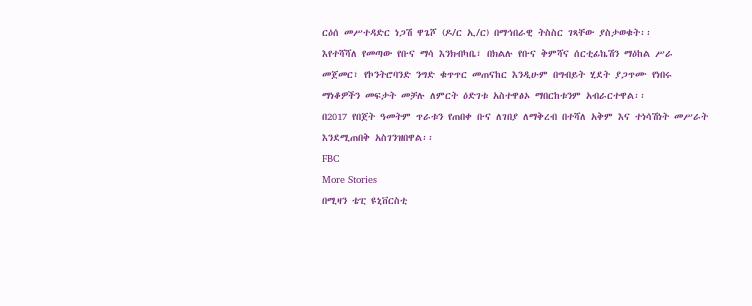ርዕሰ መሥተዳድር ነጋሽ ዋጌሾ (ዶ/ር ኢ/ር) በማኅበራዊ ትስስር ገጻቸው ያስታወቁት፡፡
እየተሻሻለ የመጣው የቡና ማሳ እንክብካቤ፣ በክልሉ የቡና ቅምሻና ሰርቲፊኬሽን ማዕከል ሥራ መጀመር፣ የኮንትሮባንድ ንግድ ቁጥጥር መጠናከር እንዲሁም በግብይት ሂደት ያጋጥሙ የነበሩ ማነቆዎችን መፍታት መቻሉ ለምርት ዕድገቱ አስተዋፅኦ ማበርከቱንም አብራርተዋል፡፡
በ2017 የበጀት ዓመትም ጥራቱን የጠበቀ ቡና ለገበያ ለማቅረብ በተሻለ አቅም እና ተነሳሽነት መሥራት እንደሚጠበቅ አስገንዝበዋል፡፡
FBC
More Stories
በሚዛን ቴፒ ዩኒቨርስቲ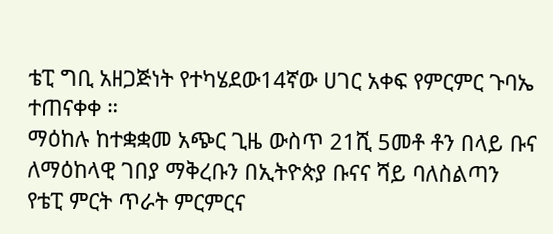ቴፒ ግቢ አዘጋጅነት የተካሄደው14ኛው ሀገር አቀፍ የምርምር ጉባኤ ተጠናቀቀ ።
ማዕከሉ ከተቋቋመ አጭር ጊዜ ውስጥ 21ሺ 5መቶ ቶን በላይ ቡና ለማዕከላዊ ገበያ ማቅረቡን በኢትዮጵያ ቡናና ሻይ ባለስልጣን የቴፒ ምርት ጥራት ምርምርና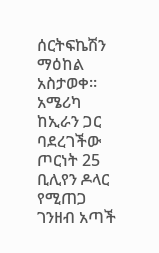ሰርትፍኬሽን ማዕከል አስታወቀ።
አሜሪካ ከኢራን ጋር ባደረገችው ጦርነት 25 ቢሊየን ዶላር የሚጠጋ ገንዘብ አጣች